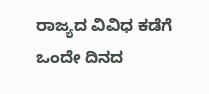ರಾಜ್ಯದ ವಿವಿಧ ಕಡೆಗೆ ಒಂದೇ ದಿನದ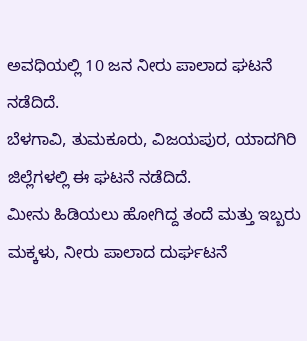ಅವಧಿಯಲ್ಲಿ 10 ಜನ ನೀರು ಪಾಲಾದ ಘಟನೆ ನಡೆದಿದೆ.
ಬೆಳಗಾವಿ, ತುಮಕೂರು, ವಿಜಯಪುರ, ಯಾದಗಿರಿ ಜಿಲ್ಲೆಗಳಲ್ಲಿ ಈ ಘಟನೆ ನಡೆದಿದೆ.
ಮೀನು ಹಿಡಿಯಲು ಹೋಗಿದ್ದ ತಂದೆ ಮತ್ತು ಇಬ್ಬರು ಮಕ್ಕಳು, ನೀರು ಪಾಲಾದ ದುರ್ಘಟನೆ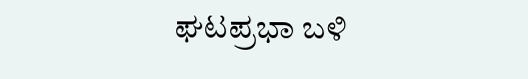ಘಟಪ್ರಭಾ ಬಳಿ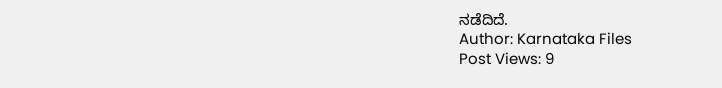ನಡೆದಿದೆ.
Author: Karnataka Files
Post Views: 9